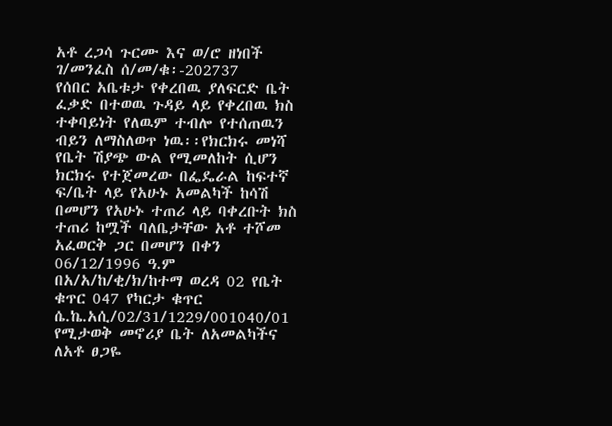አቶ ረጋሳ ጉርሙ እና ወ/ሮ ዘነበች ገ/መንፈስ ሰ/መ/ቁ፡-202737
የሰበር አቤቱታ የቀረበዉ ያለፍርድ ቤት ፈቃድ በተወዉ ጉዳይ ላይ የቀረበዉ ክስ ተቀባይነት የለዉም ተብሎ የተሰጠዉን ብይን ለማስለወጥ ነዉ፡፡የክርክሩ መነሻ የቤት ሽያጭ ውል የሚመለከት ሲሆን ክርክሩ የተጀመረው በፌዴራል ከፍተኛ ፍ/ቤት ላይ የአሁኑ አመልካች ከሳሽ በመሆን የአሁኑ ተጠሪ ላይ ባቀረቡት ክስ ተጠሪ ከሟች ባለቤታቸው አቶ ተሾመ አፈወርቅ ጋር በመሆን በቀን 06/12/1996 ዓ.ም በአ/አ/ከ/ቂ/ክ/ከተማ ወረዳ 02 የቤት ቁጥር 047 የካርታ ቁጥር ሴ.ኬ.አሲ/02/31/1229/001040/01 የሚታወቅ መኖሪያ ቤት ለአመልካችና ለአቶ ፀጋዬ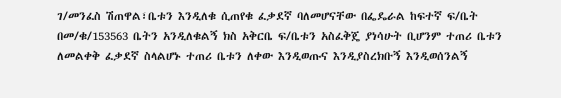ገ/መንፈስ ሽጠዋል፣ቤቱን እንዲለቁ ሲጠየቁ ፈቃደኛ ባለመሆናቸው በፌዴራል ከፍተኛ ፍ/ቤት በመ/ቁ/153563 ቤትን አንዲለቁልኝ ክስ አቅርቤ ፍ/ቤቱን አስፈቅጄ ያነሳሁት ቢሆንም ተጠሪ ቤቱን ለመልቀቅ ፈቃደኛ ስላልሆኑ ተጠሪ ቤቱን ለቀው እንዲወጡና እንዲያስረክቡኝ እንዲወሰንልኝ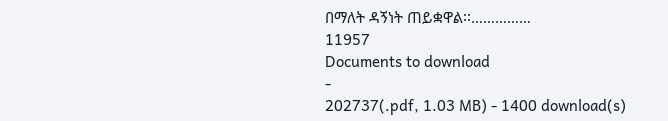በማለት ዳኝነት ጠይቋዋል፡፡……………
11957
Documents to download
-
202737(.pdf, 1.03 MB) - 1400 download(s)